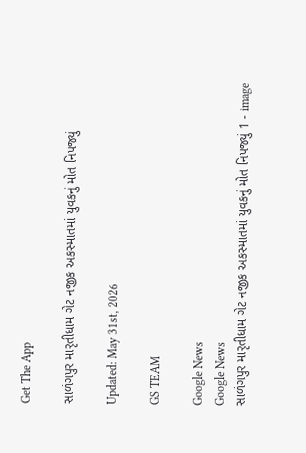Get The App

સાળંગપુર મારૃતીધામ ગેટ નજીક અકસ્માતમાં યુવકનું મોત નિપજ્યું

Updated: May 31st, 2026

GS TEAM

Google News
Google News
સાળંગપુર મારૃતીધામ ગેટ નજીક અકસ્માતમાં યુવકનું મોત નિપજ્યું 1 - image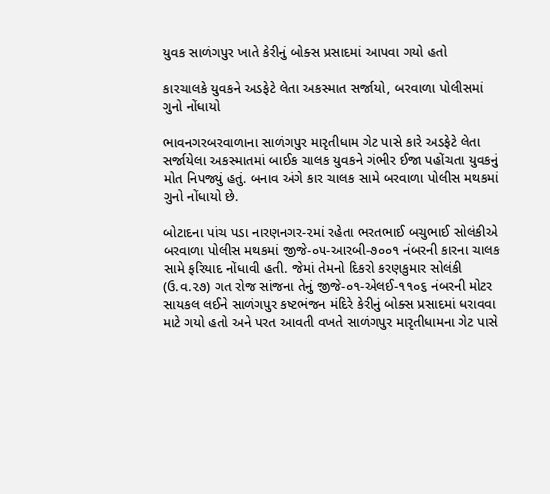યુવક સાળંગપુર ખાતે કેરીનું બોક્સ પ્રસાદમાં આપવા ગયો હતો

કારચાલકે યુવકને અડફેટે લેતા અકસ્માત સર્જાયો, બરવાળા પોલીસમાં ગુનો નોંધાયો

ભાવનગરબરવાળાના સાળંગપુર મારૃતીધામ ગેટ પાસે કારે અડફેટે લેતા સર્જાયેલા અકસ્માતમાં બાઈક ચાલક યુવકને ગંભીર ઈજા પહોંચતા યુવકનું મોત નિપજ્યું હતું. બનાવ અંગે કાર ચાલક સામે બરવાળા પોલીસ મથકમાં ગુનો નોંધાયો છે.

બોટાદના પાંચ પડા નારણનગર-૨માં રહેતા ભરતભાઈ બચુભાઈ સોલંકીએ બરવાળા પોલીસ મથકમાં જીજે-૦૫-આરબી-૭૦૦૧ નંબરની કારના ચાલક સામે ફરિયાદ નોંધાવી હતી. જેમાં તેમનો દિકરો કરણકુમાર સોલંકી (ઉ.વ.૨૭) ગત રોજ સાંજના તેનું જીજે-૦૧-એલઈ-૧૧૦૬ નંબરની મોટર સાયકલ લઈને સાળંગપુર કષ્ટભંજન મંદિરે કેરીનું બોક્સ પ્રસાદમાં ધરાવવા માટે ગયો હતો અને પરત આવતી વખતે સાળંગપુર મારૃતીધામના ગેટ પાસે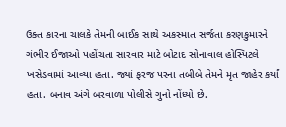ઉક્ત કારના ચાલકે તેમની બાઈક સાથે અકસ્માત સર્જતા કરણકુમારને ગંભીર ઈજાઓ પહોંચતા સારવાર માટે બોટાદ સોનાવાલ હોસ્પિટલે ખસેડવામાં આવ્યા હતા. જ્યાં ફરજ પરના તબીબે તેમને મૃત જાહેર કર્યાં હતા. બનાવ અંગે બરવાળા પોલીસે ગુનો નોંધ્યો છે.